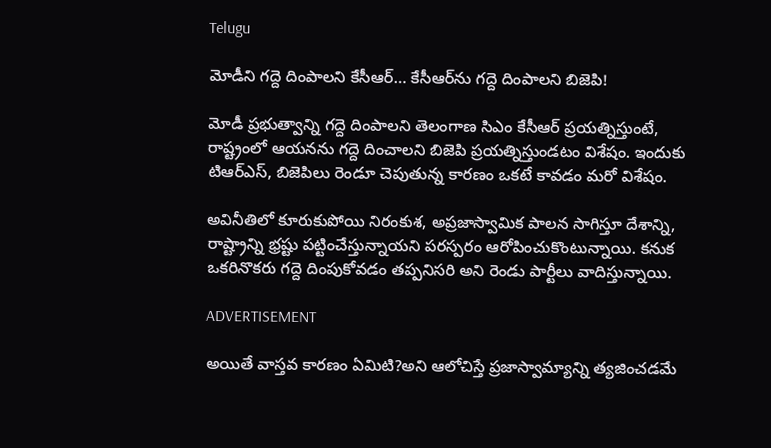Telugu

మోడీని గద్దె దింపాలని కేసీఆర్‌… కేసీఆర్‌ను గద్దె దింపాలని బిజెపి!

మోడీ ప్రభుత్వాన్ని గద్దె దింపాలని తెలంగాణ సిఎం కేసీఆర్‌ ప్రయత్నిస్తుంటే, రాష్ట్రంలో ఆయనను గద్దె దించాలని బిజెపి ప్రయత్నిస్తుండటం విశేషం. ఇందుకు టిఆర్ఎస్‌, బిజెపిలు రెండూ చెపుతున్న కారణం ఒకటే కావడం మరో విశేషం.

అవినీతిలో కూరుకుపోయి నిరంకుశ, అప్రజాస్వామిక పాలన సాగిస్తూ దేశాన్ని, రాష్ట్రాన్ని భ్రష్టు పట్టించేస్తున్నాయని పరస్పరం ఆరోపించుకొంటున్నాయి. కనుక ఒకరినొకరు గద్దె దింపుకోవడం తప్పనిసరి అని రెండు పార్టీలు వాదిస్తున్నాయి.

ADVERTISEMENT

అయితే వాస్తవ కారణం ఏమిటి?అని ఆలోచిస్తే ప్రజాస్వామ్యాన్ని త్యజించడమే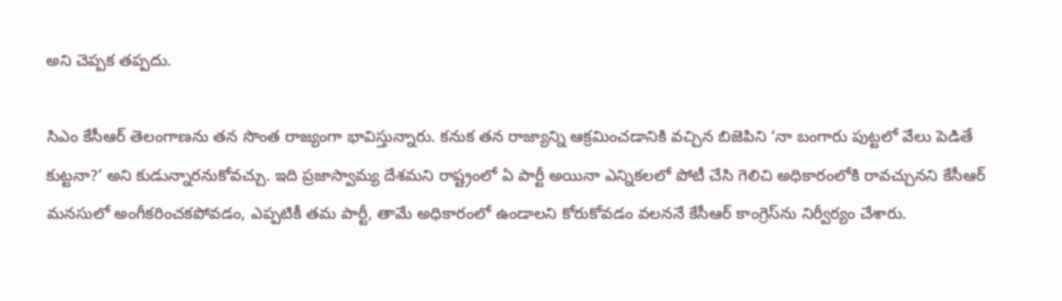అని చెప్పక తప్పదు.

సిఎం కేసీఆర్‌ తెలంగాణను తన సొంత రాజ్యంగా భావిస్తున్నారు. కనుక తన రాజ్యాన్ని ఆక్రమించడానికి వచ్చిన బిజెపిని ‘నా బంగారు పుట్టలో వేలు పెడితే కుట్టనా?’ అని కుడున్నారనుకోవచ్చు. ఇది ప్రజాస్వామ్య దేశమని రాష్ట్రంలో ఏ పార్టీ అయినా ఎన్నికలలో పోటీ చేసి గెలిచి అధికారంలోకి రావచ్చునని కేసీఆర్‌ మనసులో అంగీకరించకపోవడం, ఎప్పటికీ తమ పార్టీ, తామే అధికారంలో ఉండాలని కోరుకోవడం వలననే కేసీఆర్‌ కాంగ్రెస్‌ను నిర్వీర్యం చేశారు.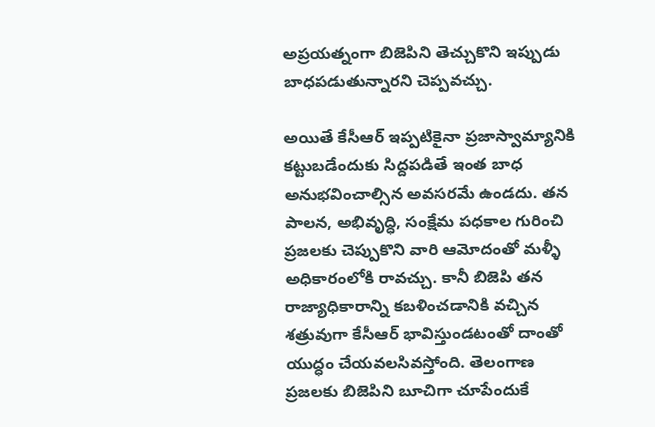అప్రయత్నంగా బిజెపిని తెచ్చుకొని ఇప్పుడు బాధపడుతున్నారని చెప్పవచ్చు.

అయితే కేసీఆర్‌ ఇప్పటికైనా ప్రజాస్వామ్యానికి కట్టుబడేందుకు సిద్దపడితే ఇంత బాధ అనుభవించాల్సిన అవసరమే ఉండదు. తన పాలన, అభివృద్ధి, సంక్షేమ పధకాల గురించి ప్రజలకు చెప్పుకొని వారి ఆమోదంతో మళ్ళీ అధికారంలోకి రావచ్చు. కానీ బిజెపి తన రాజ్యాధికారాన్ని కబళించడానికి వచ్చిన శత్రువుగా కేసీఆర్‌ భావిస్తుండటంతో దాంతో యుద్ధం చేయవలసివస్తోంది. తెలంగాణ ప్రజలకు బిజెపిని బూచిగా చూపేందుకే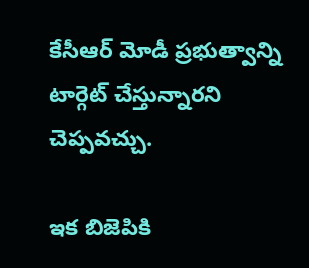కేసీఆర్‌ మోడీ ప్రభుత్వాన్ని టార్గెట్ చేస్తున్నారని చెప్పవచ్చు.

ఇక బిజెపికి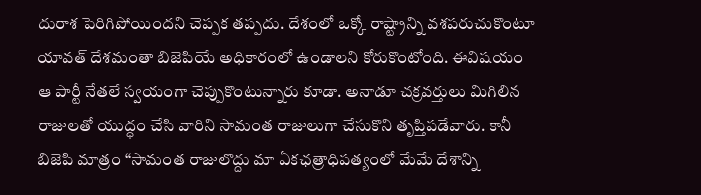దురాశ పెరిగిపోయిందని చెప్పక తప్పదు. దేశంలో ఒక్కో రాష్ట్రాన్ని వశపరుచుకొంటూ యావత్ దేశమంతా బిజెపియే అధికారంలో ఉండాలని కోరుకొంటోంది. ఈవిషయం ఆ పార్టీ నేతలే స్వయంగా చెప్పుకొంటున్నారు కూడా. అనాడూ చక్రవర్తులు మిగిలిన రాజులతో యుద్ధం చేసి వారిని సామంత రాజులుగా చేసుకొని తృప్తిపడేవారు. కానీ బిజెపి మాత్రం “సామంత రాజులొద్దు మా ఏకఛత్రాధిపత్యంలో మేమే దేశాన్ని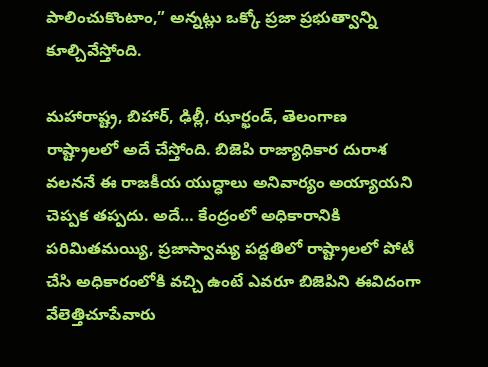పాలించుకొంటాం,” అన్నట్లు ఒక్కో ప్రజా ప్రభుత్వాన్ని కూల్చివేస్తోంది.

మహారాష్ట్ర, బిహార్‌, ఢిల్లీ, ఝార్ఖండ్, తెలంగాణ రాష్ట్రాలలో అదే చేస్తోంది. బిజెపి రాజ్యాధికార దురాశ వలననే ఈ రాజకీయ యుద్ధాలు అనివార్యం అయ్యాయని చెప్పక తప్పదు. అదే… కేంద్రంలో అధికారానికి పరిమితమయ్యి, ప్రజాస్వామ్య పద్దతిలో రాష్ట్రాలలో పోటీ చేసి అధికారంలోకి వచ్చి ఉంటే ఎవరూ బిజెపిని ఈవిదంగా వేలెత్తిచూపేవారు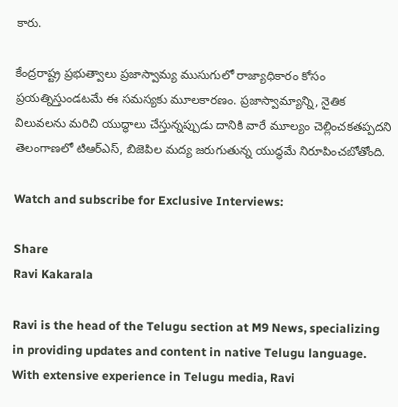కారు.

కేంద్రరాష్ట్ర ప్రభుత్వాలు ప్రజాస్వామ్య ముసుగులో రాజ్యాధికారం కోసం ప్రయత్నిస్తుండటమే ఈ సమస్యకు మూలకారణం. ప్రజాస్వామ్యాన్ని, నైతిక విలువలను మరిచి యుద్ధాలు చేస్తున్నప్పుడు దానికి వారే మూల్యం చెల్లించకతప్పదని తెలంగాణలో టిఆర్ఎస్‌, బిజెపిల మద్య జరుగుతున్న యుద్ధమే నిరూపించబోతోంది.

Watch and subscribe for Exclusive Interviews:

Share
Ravi Kakarala

Ravi is the head of the Telugu section at M9 News, specializing in providing updates and content in native Telugu language. With extensive experience in Telugu media, Ravi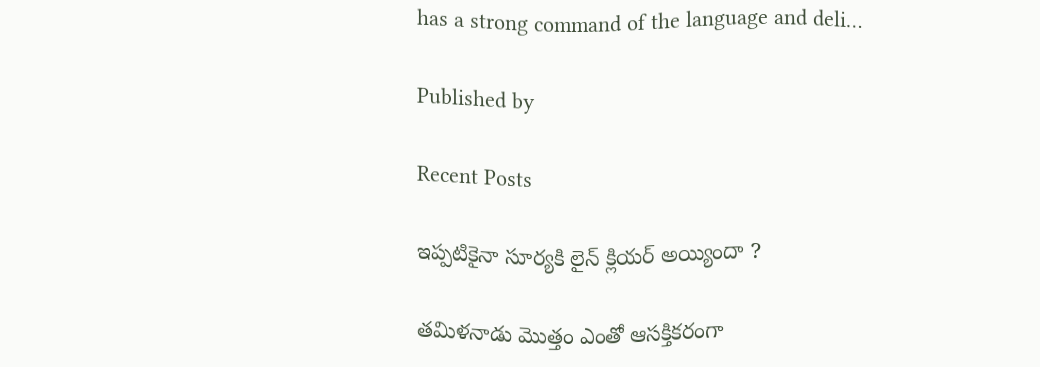has a strong command of the language and deli…

Published by

Recent Posts

ఇప్పటికైనా సూర్యకి లైన్ క్లియర్ అయ్యిందా ?

తమిళనాడు మొత్తం ఎంతో ఆసక్తికరంగా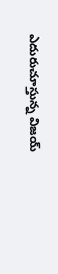ఎదురుచూస్తున్న విజయ్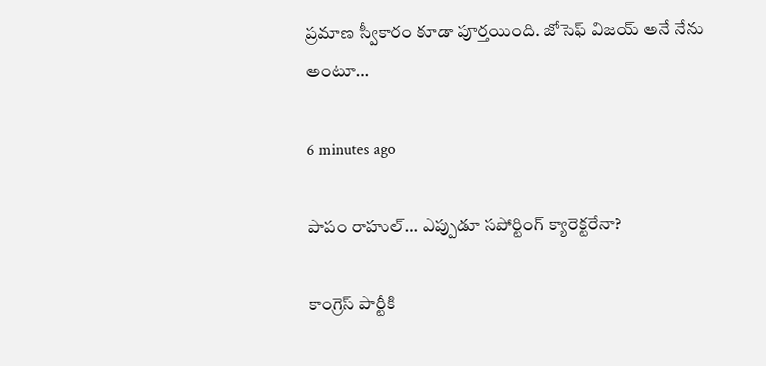ప్రమాణ స్వీకారం కూడా పూర్తయింది. జోసెఫ్ విజయ్ అనే నేను అంటూ…

6 minutes ago

పాపం రాహుల్… ఎప్పుడూ సపోర్టింగ్ క్యారెక్టరేనా?

కాంగ్రెస్‌ పార్టీకి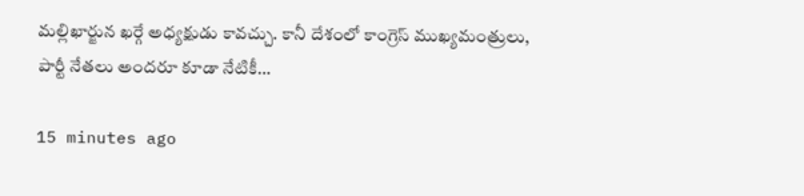మల్లిఖార్జున ఖర్గే అధ్యక్షుడు కావచ్చు. కానీ దేశంలో కాంగ్రెస్‌ ముఖ్యమంత్రులు, పార్టీ నేతలు అందరూ కూడా నేటికీ…

15 minutes ago